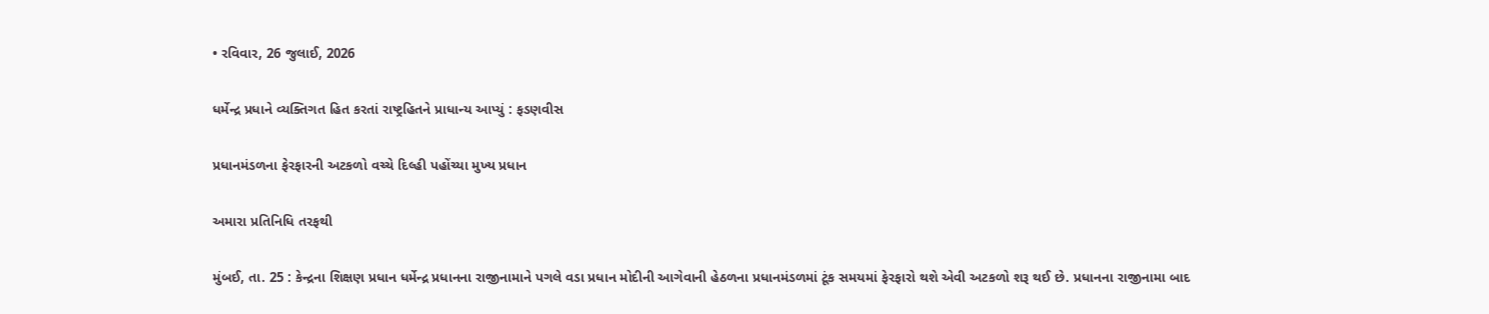• રવિવાર, 26 જુલાઈ, 2026

ધર્મેન્દ્ર પ્રધાને વ્યક્તિગત હિત કરતાં રાષ્ટ્રહિતને પ્રાધાન્ય આપ્યું : ફડણવીસ

પ્રધાનમંડળના ફેરફારની અટકળો વચ્ચે દિલ્હી પહોંચ્યા મુખ્ય પ્રધાન

અમારા પ્રતિનિધિ તરફથી

મુંબઈ, તા. 25 : કેન્દ્રના શિક્ષણ પ્રધાન ધર્મેન્દ્ર પ્રધાનના રાજીનામાને પગલે વડા પ્રધાન મોદીની આગેવાની હેઠળના પ્રધાનમંડળમાં ટૂંક સમયમાં ફેરફારો થશે એવી અટકળો શરૂ થઈ છે. પ્રધાનના રાજીનામા બાદ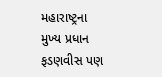મહારાષ્ટ્રના મુખ્ય પ્રધાન ફડણવીસ પણ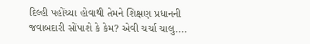દિલ્હી પહોંચ્યા હોવાથી તેમને શિક્ષણ પ્રધાનની જવાબદારી સોંપાશે કે કેમ? એવી ચર્ચા ચાલુ....